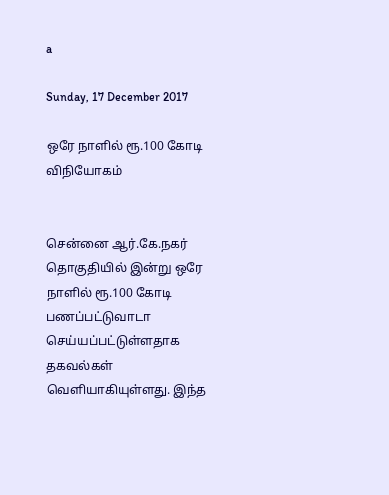a

Sunday, 17 December 2017

ஒரே நாளில் ரூ.100 கோடி விநியோகம்


சென்னை ஆர்.கே.நகர் தொகுதியில் இன்று ஒரே நாளில் ரூ.100 கோடி பணப்பட்டுவாடா செய்யப்பட்டுள்ளதாக தகவல்கள் வெளியாகியுள்ளது. இந்த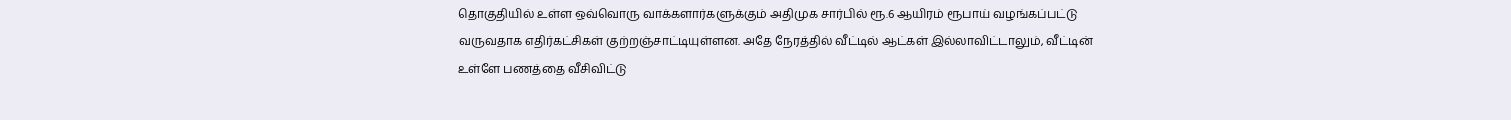தொகுதியில் உள்ள ஒவ்வொரு வாக்களார்களுக்கும் அதிமுக சார்பில் ரூ.6 ஆயிரம் ரூபாய் வழங்கப்பட்டு வருவதாக எதிர்கட்சிகள் குற்றஞ்சாட்டியுள்ளன. அதே நேரத்தில் வீட்டில் ஆட்கள் இல்லாவிட்டாலும், வீட்டின் உள்ளே பணத்தை வீசிவிட்டு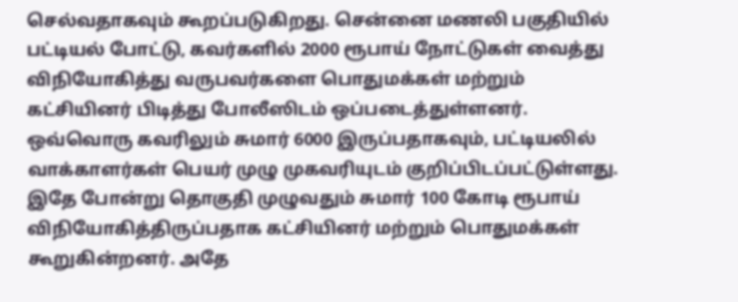செல்வதாகவும் கூறப்படுகிறது. சென்னை மணலி பகுதியில் பட்டியல் போட்டு, கவர்களில் 2000 ரூபாய் நோட்டுகள் வைத்து விநியோகித்து வருபவர்களை பொதுமக்கள் மற்றும் கட்சியினர் பிடித்து போலீஸிடம் ஒப்படைத்துள்ளனர். ஒவ்வொரு கவரிலும் சுமார் 6000 இருப்பதாகவும், பட்டியலில் வாக்காளர்கள் பெயர் முழு முகவரியுடம் குறிப்பிடப்பட்டுள்ளது. இதே போன்று தொகுதி முழுவதும் சுமார் 100 கோடி ரூபாய் விநியோகித்திருப்பதாக கட்சியினர் மற்றும் பொதுமக்கள் கூறுகின்றனர். அதே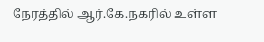நேரத்தில் ஆர்.கே.நகரில் உள்ள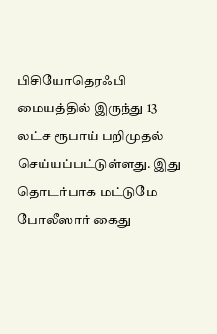பிசியோதெரஃபி மையத்தில் இருந்து 13 லட்ச ரூபாய் பறிமுதல் செய்யப்பட்டுள்ளது. இது தொடர்பாக மட்டுமே போலீஸார் கைது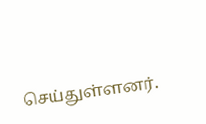செய்துள்ளனர்.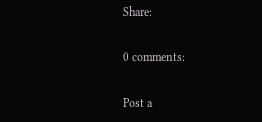Share:

0 comments:

Post a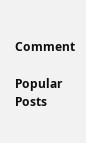Comment

Popular Posts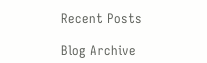Recent Posts

Blog Archive